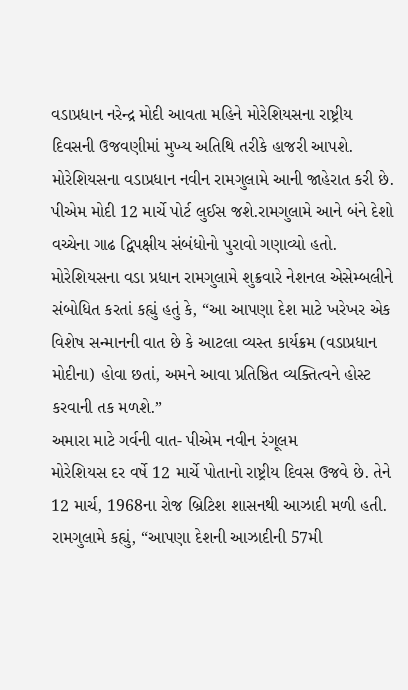વડાપ્રધાન નરેન્દ્ર મોદી આવતા મહિને મોરેશિયસના રાષ્ટ્રીય દિવસની ઉજવણીમાં મુખ્ય અતિથિ તરીકે હાજરી આપશે. મોરેશિયસના વડાપ્રધાન નવીન રામગુલામે આની જાહેરાત કરી છે. પીએમ મોદી 12 માર્ચે પોર્ટ લુઈસ જશે.રામગુલામે આને બંને દેશો વચ્ચેના ગાઢ દ્વિપક્ષીય સંબંધોનો પુરાવો ગણાવ્યો હતો. મોરેશિયસના વડા પ્રધાન રામગુલામે શુક્રવારે નેશનલ એસેમ્બલીને સંબોધિત કરતાં કહ્યું હતું કે, “આ આપણા દેશ માટે ખરેખર એક વિશેષ સન્માનની વાત છે કે આટલા વ્યસ્ત કાર્યક્રમ (વડાપ્રધાન મોદીના) હોવા છતાં, અમને આવા પ્રતિષ્ઠિત વ્યક્તિત્વને હોસ્ટ કરવાની તક મળશે.”
અમારા માટે ગર્વની વાત- પીએમ નવીન રંગૂલમ
મોરેશિયસ દર વર્ષે 12 માર્ચે પોતાનો રાષ્ટ્રીય દિવસ ઉજવે છે. તેને 12 માર્ચ, 1968ના રોજ બ્રિટિશ શાસનથી આઝાદી મળી હતી. રામગુલામે કહ્યું, “આપણા દેશની આઝાદીની 57મી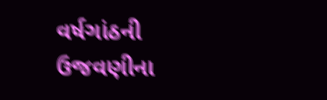વર્ષગાંઠની ઉજવણીના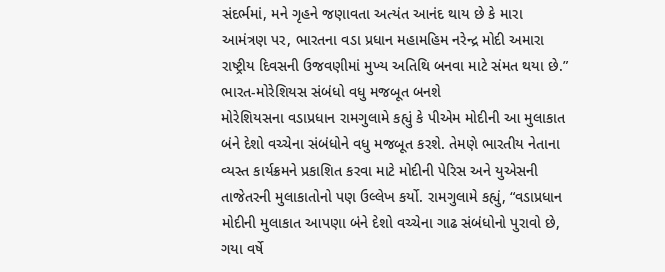સંદર્ભમાં, મને ગૃહને જણાવતા અત્યંત આનંદ થાય છે કે મારા આમંત્રણ પર, ભારતના વડા પ્રધાન મહામહિમ નરેન્દ્ર મોદી અમારા રાષ્ટ્રીય દિવસની ઉજવણીમાં મુખ્ય અતિથિ બનવા માટે સંમત થયા છે.”
ભારત-મોરેશિયસ સંબંધો વધુ મજબૂત બનશે
મોરેશિયસના વડાપ્રધાન રામગુલામે કહ્યું કે પીએમ મોદીની આ મુલાકાત બંને દેશો વચ્ચેના સંબંધોને વધુ મજબૂત કરશે. તેમણે ભારતીય નેતાના વ્યસ્ત કાર્યક્રમને પ્રકાશિત કરવા માટે મોદીની પેરિસ અને યુએસની તાજેતરની મુલાકાતોનો પણ ઉલ્લેખ કર્યો. રામગુલામે કહ્યું, “વડાપ્રધાન મોદીની મુલાકાત આપણા બંને દેશો વચ્ચેના ગાઢ સંબંધોનો પુરાવો છે, ગયા વર્ષે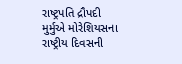રાષ્ટ્રપતિ દ્રૌપદી મુર્મુએ મોરેશિયસના રાષ્ટ્રીય દિવસની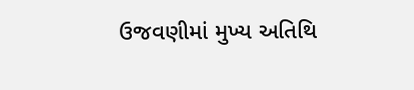ઉજવણીમાં મુખ્ય અતિથિ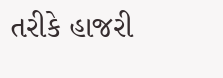તરીકે હાજરી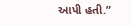આપી હતી.”